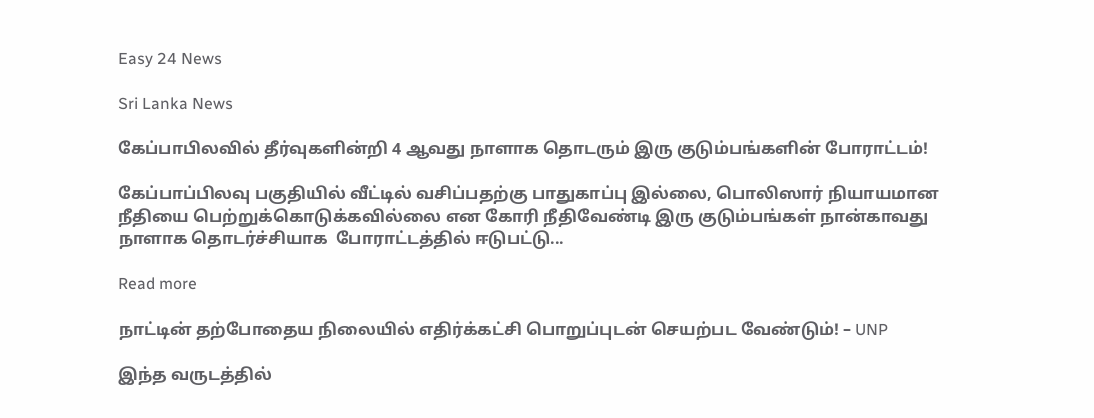Easy 24 News

Sri Lanka News

கேப்பாபிலவில் தீர்வுகளின்றி 4 ஆவது நாளாக தொடரும் இரு குடும்பங்களின் போராட்டம்!

கேப்பாப்பிலவு பகுதியில் வீட்டில் வசிப்பதற்கு பாதுகாப்பு இல்லை, பொலிஸார் நியாயமான நீதியை பெற்றுக்கொடுக்கவில்லை என கோரி நீதிவேண்டி இரு குடும்பங்கள் நான்காவது நாளாக தொடர்ச்சியாக  போராட்டத்தில் ஈடுபட்டு...

Read more

நாட்டின் தற்போதைய நிலையில் எதிர்க்கட்சி பொறுப்புடன் செயற்பட வேண்டும்! – UNP

இந்த வருடத்தில்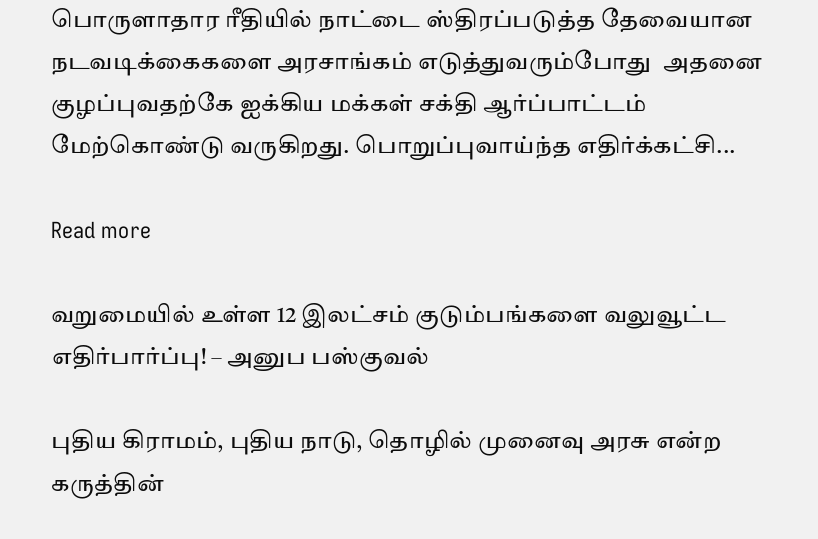பொருளாதார ரீதியில் நாட்டை ஸ்திரப்படுத்த தேவையான நடவடிக்கைகளை அரசாங்கம் எடுத்துவரும்போது  அதனை குழப்புவதற்கே ஐக்கிய மக்கள் சக்தி ஆர்ப்பாட்டம் மேற்கொண்டு வருகிறது. பொறுப்புவாய்ந்த எதிர்க்கட்சி...

Read more

வறுமையில் உள்ள 12 இலட்சம் குடும்பங்களை வலுவூட்ட எதிர்பார்ப்பு! – அனுப பஸ்குவல்

புதிய கிராமம், புதிய நாடு, தொழில் முனைவு அரசு என்ற கருத்தின்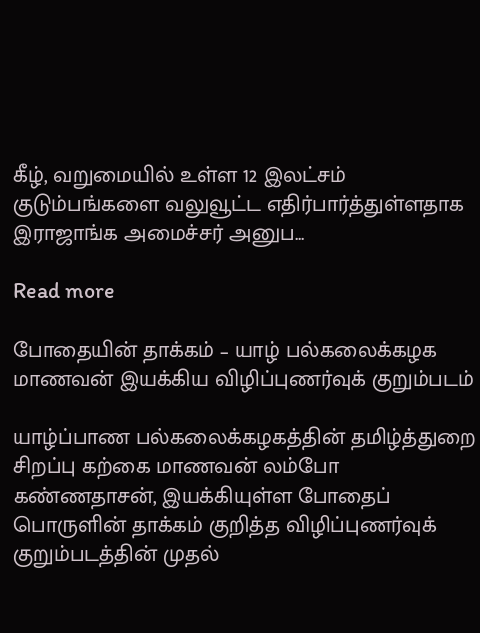கீழ், வறுமையில் உள்ள 12 இலட்சம் குடும்பங்களை வலுவூட்ட எதிர்பார்த்துள்ளதாக இராஜாங்க அமைச்சர் அனுப...

Read more

போதையின் தாக்கம் – யாழ் பல்கலைக்கழக மாணவன் இயக்கிய விழிப்புணர்வுக் குறும்படம்

யாழ்ப்பாண பல்கலைக்கழகத்தின் தமிழ்த்துறை சிறப்பு கற்கை மாணவன் லம்போ கண்ணதாசன், இயக்கியுள்ள போதைப் பொருளின் தாக்கம் குறித்த விழிப்புணர்வுக் குறும்படத்தின் முதல்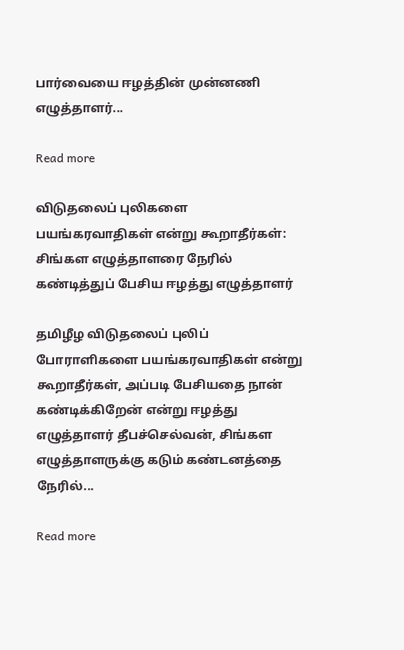பார்வையை ஈழத்தின் முன்னணி எழுத்தாளர்...

Read more

விடுதலைப் புலிகளை பயங்கரவாதிகள் என்று கூறாதீர்கள்: சிங்கள எழுத்தாளரை நேரில் கண்டித்துப் பேசிய ஈழத்து எழுத்தாளர்

தமிழீழ விடுதலைப் புலிப் போராளிகளை பயங்கரவாதிகள் என்று கூறாதீர்கள், அப்படி பேசியதை நான் கண்டிக்கிறேன் என்று ஈழத்து எழுத்தாளர் தீபச்செல்வன், சிங்கள எழுத்தாளருக்கு கடும் கண்டனத்தை நேரில்...

Read more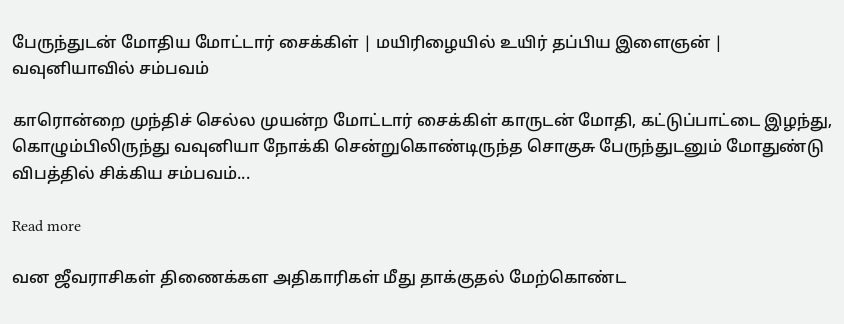பேருந்துடன் மோதிய மோட்டார் சைக்கிள் | மயிரிழையில் உயிர் தப்பிய இளைஞன் | வவுனியாவில் சம்பவம்

காரொன்றை முந்திச் செல்ல முயன்ற மோட்டார் சைக்கிள் காருடன் மோதி, கட்டுப்பாட்டை இழந்து, கொழும்பிலிருந்து வவுனியா நோக்கி சென்றுகொண்டிருந்த சொகுசு பேருந்துடனும் மோதுண்டு விபத்தில் சிக்கிய சம்பவம்...

Read more

வன ஜீவராசிகள் திணைக்கள அதிகாரிகள் மீது தாக்குதல் மேற்கொண்ட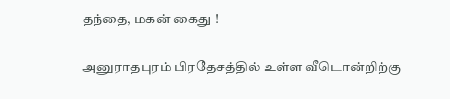தந்தை, மகன் கைது !

அனுராதபுரம் பிரதேசத்தில் உள்ள வீடொன்றிற்கு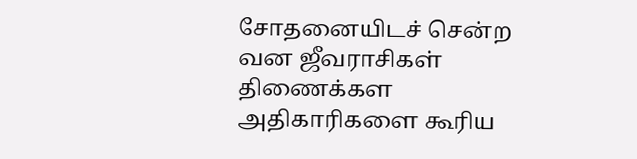சோதனையிடச் சென்ற வன ஜீவராசிகள் திணைக்கள அதிகாரிகளை கூரிய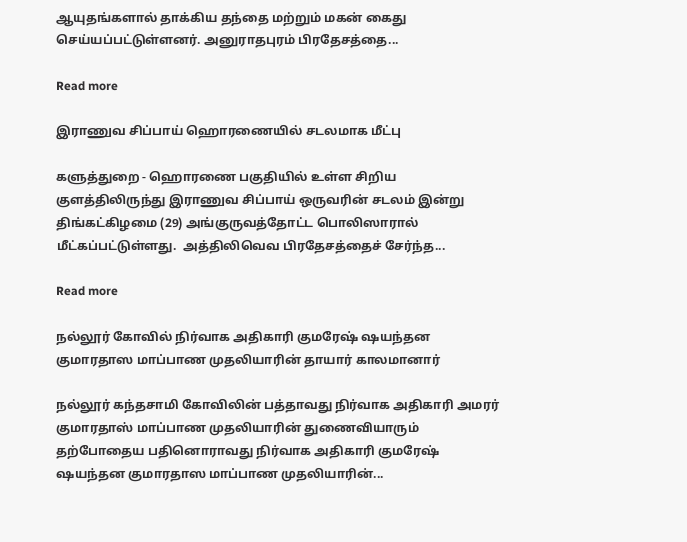ஆயுதங்களால் தாக்கிய தந்தை மற்றும் மகன் கைது செய்யப்பட்டுள்ளனர். அனுராதபுரம் பிரதேசத்தை...

Read more

இராணுவ சிப்பாய் ஹொரணையில் சடலமாக மீட்பு

களுத்துறை - ஹொரணை பகுதியில் உள்ள சிறிய குளத்திலிருந்து இராணுவ சிப்பாய் ஒருவரின் சடலம் இன்று திங்கட்கிழமை (29) அங்குருவத்தோட்ட பொலிஸாரால் மீட்கப்பட்டுள்ளது.  அத்திலிவெவ பிரதேசத்தைச் சேர்ந்த...

Read more

நல்லூர் கோவில் நிர்வாக அதிகாரி குமரேஷ் ஷயந்தன குமாரதாஸ மாப்பாண முதலியாரின் தாயார் காலமானார்

நல்லூர் கந்தசாமி கோவிலின் பத்தாவது நிர்வாக அதிகாரி அமரர் குமாரதாஸ் மாப்பாண முதலியாரின் துணைவியாரும் தற்போதைய பதினொராவது நிர்வாக அதிகாரி குமரேஷ் ஷயந்தன குமாரதாஸ மாப்பாண முதலியாரின்...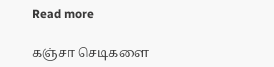Read more

கஞ்சா செடிகளை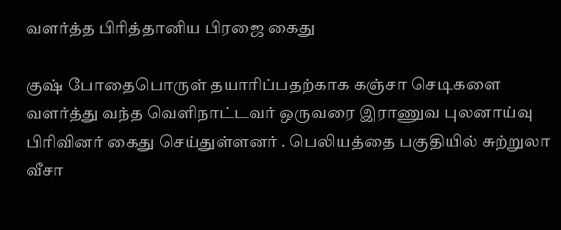வளர்த்த பிரித்தானிய பிரஜை கைது

குஷ் போதைபொருள் தயாரிப்பதற்காக கஞ்சா செடிகளை வளர்த்து வந்த வெளிநாட்டவர் ஒருவரை இராணுவ புலனாய்வு பிரிவினர் கைது செய்துள்ளனர் . பெலியத்தை பகுதியில் சுற்றுலா வீசா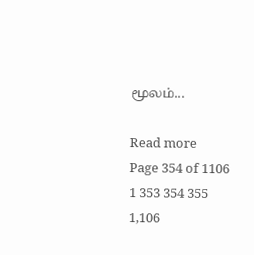மூலம்...

Read more
Page 354 of 1106 1 353 354 355 1,106